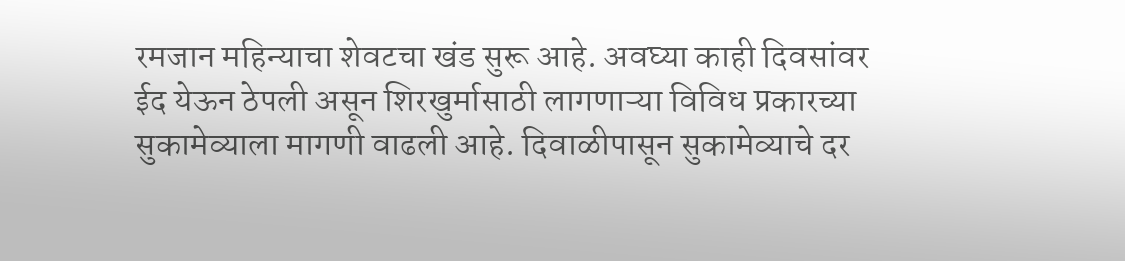रमजान महिन्याचा शेवटचा खंड सुरू आहे. अवघ्या काही दिवसांवर ईद येऊन ठेपली असून शिरखुर्मासाठी लागणाऱ्या विविध प्रकारच्या सुकामेव्याला मागणी वाढली आहे. दिवाळीपासून सुकामेव्याचे दर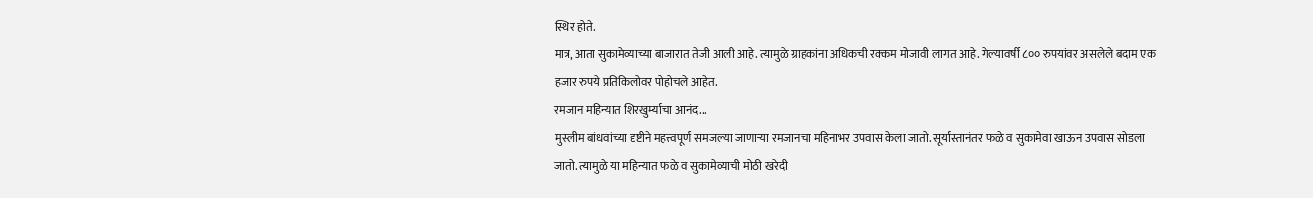स्थिर होते.
मात्र, आता सुकामेव्याच्या बाजारात तेजी आली आहे. त्यामुळे ग्राहकांना अधिकची रक्कम मोजावी लागत आहे. गेल्यावर्षी ८०० रुपयांवर असलेले बदाम एक हजार रुपये प्रतिकिलोवर पोहोचले आहेत.
रमजान महिन्यात शिरखुर्म्याचा आनंद...
मुस्लीम बांधवांच्या दृष्टीने महत्त्वपूर्ण समजल्या जाणाऱ्या रमजानचा महिनाभर उपवास केला जातो. सूर्यास्तानंतर फळे व सुकामेवा खाऊन उपवास सोडला जातो. त्यामुळे या महिन्यात फळे व सुकामेव्याची मोठी खरेदी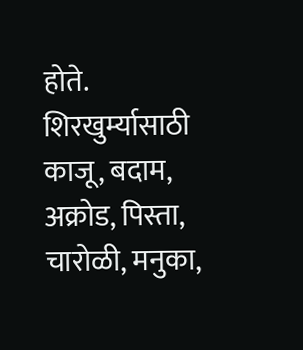होते.
शिरखुर्म्यासाठी काजू, बदाम, अक्रोड, पिस्ता, चारोळी, मनुका,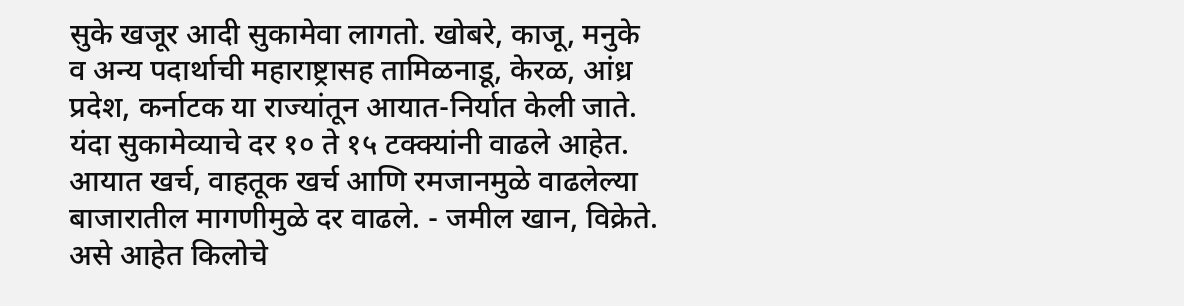सुके खजूर आदी सुकामेवा लागतो. खोबरे, काजू, मनुके व अन्य पदार्थाची महाराष्ट्रासह तामिळनाडू, केरळ, आंध्र प्रदेश, कर्नाटक या राज्यांतून आयात-निर्यात केली जाते.
यंदा सुकामेव्याचे दर १० ते १५ टक्क्यांनी वाढले आहेत. आयात खर्च, वाहतूक खर्च आणि रमजानमुळे वाढलेल्या बाजारातील मागणीमुळे दर वाढले. - जमील खान, विक्रेते.
असे आहेत किलोचे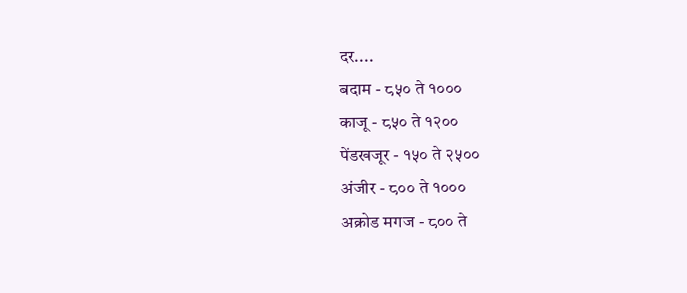दर....
बदाम - ८५० ते १०००
काजू - ८५० ते १२००
पेंडखजूर - १५० ते २५००
अंजीर - ८०० ते १०००
अक्रोड मगज - ८०० ते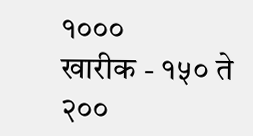१०००
खारीक - १५० ते २००